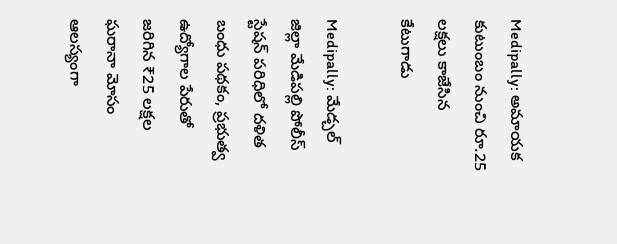Medipally: అమాయక కుటుంబం నుంచి రూ.25 లక్షలు కాజేసిన కేటుగాడు

Medipally: మేడ్చల్ జిల్లా మేడిపల్లి పోలీస్ స్టేషన్ పరిధిలో దళిత బంధు పథకం, ప్రభుత్వ ఉద్యోగాల పేరుతో జరిగిన ₹25 లక్షల ఘరానా మోసం ఆలస్యంగా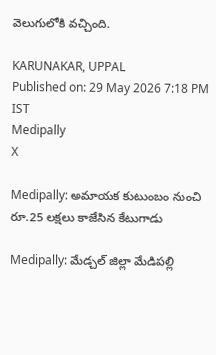వెలుగులోకి వచ్చింది.

KARUNAKAR, UPPAL
Published on: 29 May 2026 7:18 PM IST
Medipally
X

Medipally: అమాయక కుటుంబం నుంచి రూ.25 లక్షలు కాజేసిన కేటుగాడు

Medipally: మేడ్చల్ జిల్లా మేడిపల్లి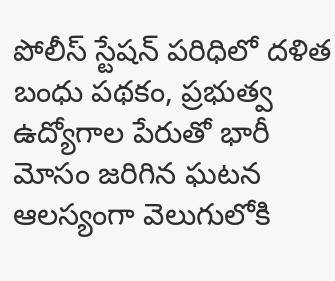పోలీస్ స్టేషన్ పరిధిలో దళిత బంధు పథకం, ప్రభుత్వ ఉద్యోగాల పేరుతో భారీ మోసం జరిగిన ఘటన ఆలస్యంగా వెలుగులోకి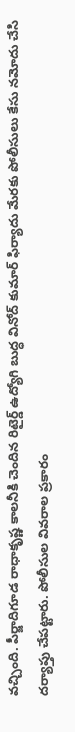వచ్చింది. పీర్జాదిగూడ రాధాకృష్ణ కాలనీకి చెందిన రిటైర్డ్ ఉద్యోగి బుద్ధ వినోద్ కుమార్ ఫిర్యాదు మేరకు పోలీసులు కేసు నమోదు చేసి దర్యాప్తు చేపట్టారు. పోలీసుల వివరాల ప్రకారం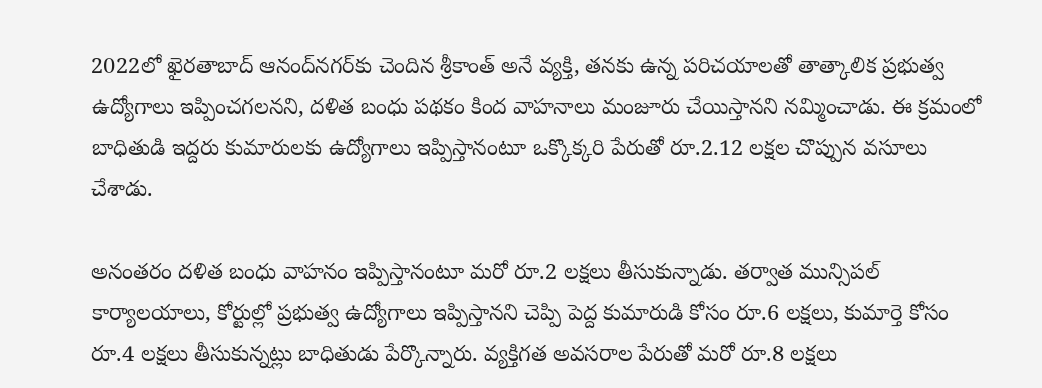2022లో ఖైరతాబాద్ ఆనంద్‌నగర్‌కు చెందిన శ్రీకాంత్ అనే వ్యక్తి, తనకు ఉన్న పరిచయాలతో తాత్కాలిక ప్రభుత్వ ఉద్యోగాలు ఇప్పించగలనని, దళిత బంధు పథకం కింద వాహనాలు మంజూరు చేయిస్తానని నమ్మించాడు. ఈ క్రమంలో బాధితుడి ఇద్దరు కుమారులకు ఉద్యోగాలు ఇప్పిస్తానంటూ ఒక్కొక్కరి పేరుతో రూ.2.12 లక్షల చొప్పున వసూలు చేశాడు.

అనంతరం దళిత బంధు వాహనం ఇప్పిస్తానంటూ మరో రూ.2 లక్షలు తీసుకున్నాడు. తర్వాత మున్సిపల్ కార్యాలయాలు, కోర్టుల్లో ప్రభుత్వ ఉద్యోగాలు ఇప్పిస్తానని చెప్పి పెద్ద కుమారుడి కోసం రూ.6 లక్షలు, కుమార్తె కోసం రూ.4 లక్షలు తీసుకున్నట్లు బాధితుడు పేర్కొన్నారు. వ్యక్తిగత అవసరాల పేరుతో మరో రూ.8 లక్షలు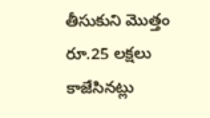తీసుకుని మొత్తం రూ.25 లక్షలు కాజేసినట్లు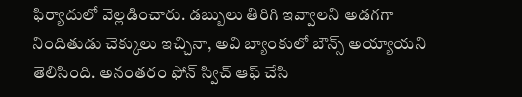ఫిర్యాదులో వెల్లడించారు. డబ్బులు తిరిగి ఇవ్వాలని అడగగా నిందితుడు చెక్కులు ఇచ్చినా, అవి బ్యాంకులో బౌన్స్ అయ్యాయని తెలిసింది. అనంతరం ఫోన్ స్విచ్ ఆఫ్ చేసి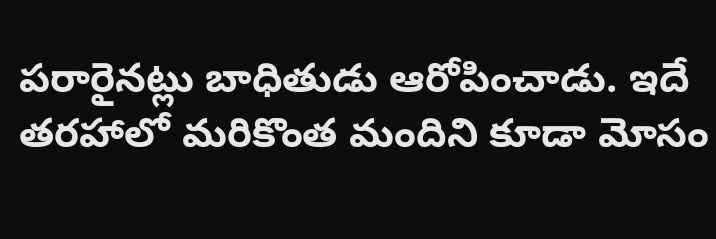పరారైనట్లు బాధితుడు ఆరోపించాడు. ఇదే తరహాలో మరికొంత మందిని కూడా మోసం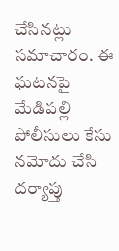చేసినట్లు సమాచారం. ఈ ఘటనపై మేడిపల్లి పోలీసులు కేసు నమోదు చేసి దర్యాప్తు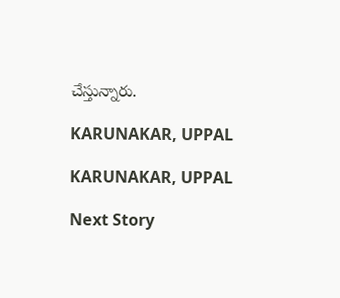చేస్తున్నారు.

KARUNAKAR, UPPAL

KARUNAKAR, UPPAL

Next Story